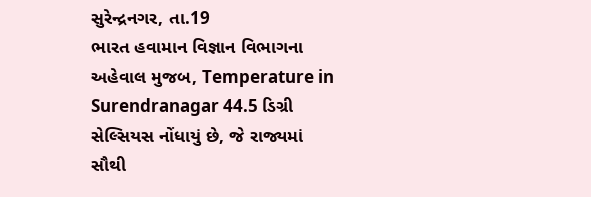સુરેન્દ્રનગર, તા.19
ભારત હવામાન વિજ્ઞાન વિભાગના અહેવાલ મુજબ, Temperature in Surendranagar 44.5 ડિગ્રી સેલ્સિયસ નોંધાયું છે, જે રાજ્યમાં સૌથી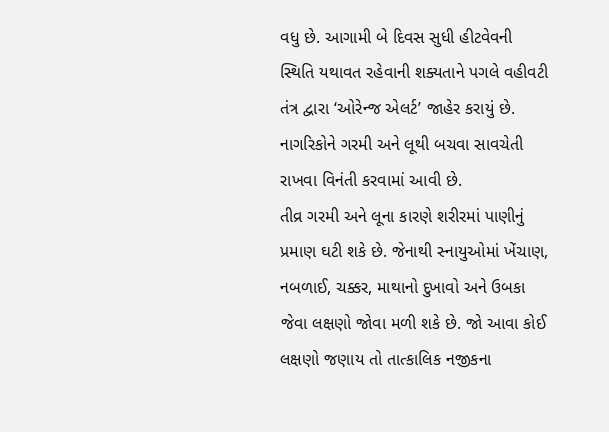વધુ છે. આગામી બે દિવસ સુધી હીટવેવની સ્થિતિ યથાવત રહેવાની શક્યતાને પગલે વહીવટી તંત્ર દ્વારા ‘ઓરેન્જ એલર્ટ’ જાહેર કરાયું છે. નાગરિકોને ગરમી અને લૂથી બચવા સાવચેતી રાખવા વિનંતી કરવામાં આવી છે.
તીવ્ર ગરમી અને લૂના કારણે શરીરમાં પાણીનું પ્રમાણ ઘટી શકે છે. જેનાથી સ્નાયુઓમાં ખેંચાણ, નબળાઈ, ચક્કર, માથાનો દુખાવો અને ઉબકા જેવા લક્ષણો જોવા મળી શકે છે. જો આવા કોઈ લક્ષણો જણાય તો તાત્કાલિક નજીકના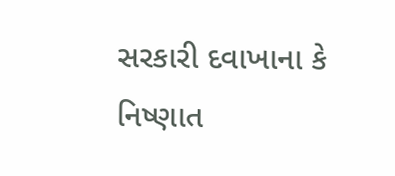સરકારી દવાખાના કે નિષ્ણાત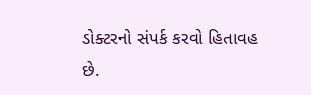ડોક્ટરનો સંપર્ક કરવો હિતાવહ છે.